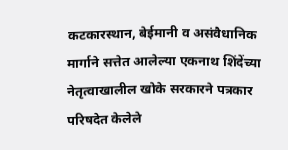कटकारस्थान, बेईमानी व असंवैधानिक मार्गाने सत्तेत आलेल्या एकनाथ शिंदेंच्या नेतृत्वाखालील खोके सरकारने पत्रकार परिषदेत केलेले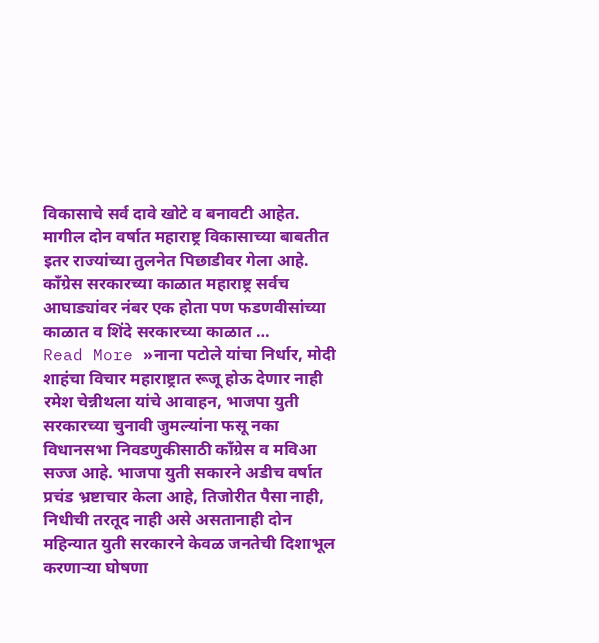विकासाचे सर्व दावे खोटे व बनावटी आहेत. मागील दोन वर्षात महाराष्ट्र विकासाच्या बाबतीत इतर राज्यांच्या तुलनेत पिछाडीवर गेला आहे. काँग्रेस सरकारच्या काळात महाराष्ट्र सर्वच आघाड्यांवर नंबर एक होता पण फडणवीसांच्या काळात व शिंदे सरकारच्या काळात …
Read More »नाना पटोले यांचा निर्धार, मोदी शाहंचा विचार महाराष्ट्रात रूजू होऊ देणार नाही रमेश चेन्नीथला यांचे आवाहन, भाजपा युती सरकारच्या चुनावी जुमल्यांना फसू नका
विधानसभा निवडणुकीसाठी काँग्रेस व मविआ सज्ज आहे. भाजपा युती सकारने अडीच वर्षात प्रचंड भ्रष्टाचार केला आहे, तिजोरीत पैसा नाही, निधीची तरतूद नाही असे असतानाही दोन महिन्यात युती सरकारने केवळ जनतेची दिशाभूल करणाऱ्या घोषणा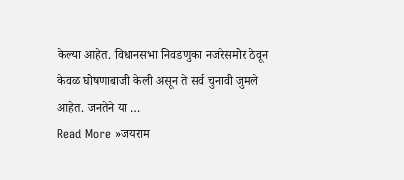केल्या आहेत. विधानसभा निवडणुका नजरेसमोर ठेवून केवळ घोषणाबाजी केली असून ते सर्व चुनावी जुमले आहेत. जनतेने या …
Read More »जयराम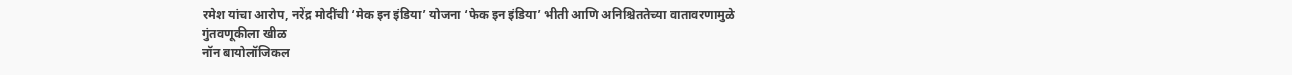रमेश यांचा आरोप, नरेंद्र मोदींची ‘मेक इन इंडिया’ योजना ‘फेक इन इंडिया’ भीती आणि अनिश्चिततेच्या वातावरणामुळे गुंतवणूकीला खीळ
नॉन बायोलॉजिकल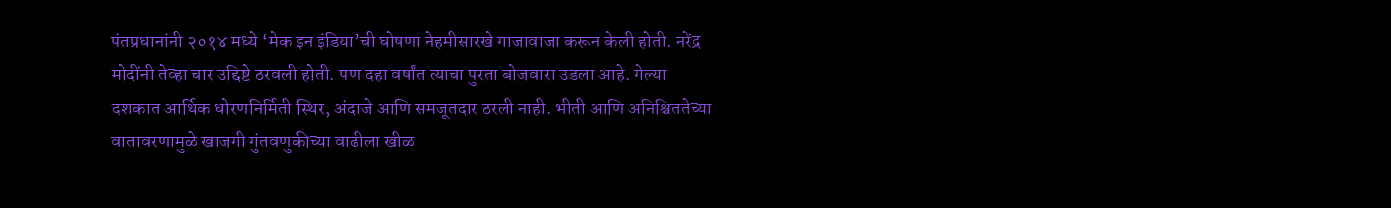पंतप्रधानांनी २०१४ मध्ये ‘मेक इन इंडिया’ची घोषणा नेहमीसारखे गाजावाजा करून केली होती. नरेंद्र मोदींनी तेव्हा चार उद्दिष्टे ठरवली होती. पण दहा वर्षांत त्याचा पुरता बोजवारा उडला आहे. गेल्या दशकात आर्थिक धोरणनिर्मिती स्थिर, अंदाजे आणि समजूतदार ठरली नाही. भीती आणि अनिश्चिततेच्या वातावरणामुळे खाजगी गुंतवणुकीच्या वाढीला खीळ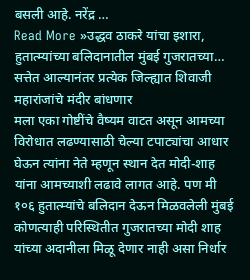बसली आहे. नरेंद्र …
Read More »उद्धव ठाकरे यांचा इशारा, हुतात्म्यांच्या बलिदानातील मुंबई गुजरातच्या… सत्तेत आल्यानंतर प्रत्येक जिल्ह्यात शिवाजी महारांजांचे मंदीर बांधणार
मला एका गोष्टींचे वैष्यम वाटत असून आमच्या विरोधात लढण्यासाठी चेल्या टपाट्यांचा आधार घेऊन त्यांना नेते म्हणून स्थान देत मोदी-शाह यांना आमच्याशी लढावे लागत आहे. पण मी १०६ हुतात्म्यांचे बलिदान देऊन मिळवलेली मुंबई कोणत्याही परिस्थितीत गुजरातच्या मोदी शाह यांच्या अदानीला मिळू देणार नाही असा निर्धार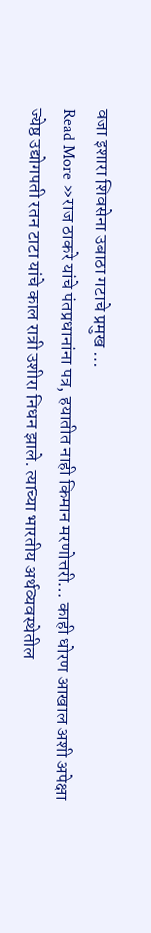वजा इशारा शिवसेना उबाठा गटाचे प्रमुख …
Read More »राज ठाकरे यांचे पंतप्रधानांना पत्र, हयातीत नाही किमान मरणोत्तरी… काही धोरण आखाल अशी अपेक्षा
ज्येष्ठ उद्योगपती रतन टाटा यांचे काल रात्री उशीरा निधन झाले. त्याच्या भारतीय अर्थव्यवस्थेतील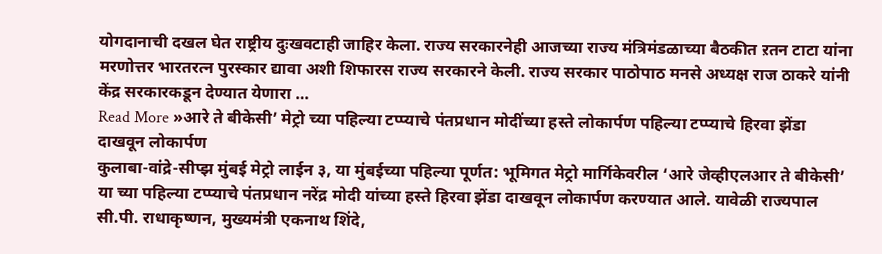योगदानाची दखल घेत राष्ट्रीय दुःखवटाही जाहिर केला. राज्य सरकारनेही आजच्या राज्य मंत्रिमंडळाच्या बैठकीत ऱतन टाटा यांना मरणोत्तर भारतरत्न पुरस्कार द्यावा अशी शिफारस राज्य सरकारने केली. राज्य सरकार पाठोपाठ मनसे अध्यक्ष राज ठाकरे यांनी केंद्र सरकारकडून देण्यात येणारा …
Read More »आरे ते बीकेसी’ मेट्रो च्या पहिल्या टप्प्याचे पंतप्रधान मोदींच्या हस्ते लोकार्पण पहिल्या टप्प्याचे हिरवा झेंडा दाखवून लोकार्पण
कुलाबा-वांद्रे-सीप्झ मुंबई मेट्रो लाईन ३, या मुंबईच्या पहिल्या पूर्णत: भूमिगत मेट्रो मार्गिकेवरील ‘आरे जेव्हीएलआर ते बीकेसी’ या च्या पहिल्या टप्प्याचे पंतप्रधान नरेंद्र मोदी यांच्या हस्ते हिरवा झेंडा दाखवून लोकार्पण करण्यात आले. यावेळी राज्यपाल सी.पी. राधाकृष्णन, मुख्यमंत्री एकनाथ शिंदे,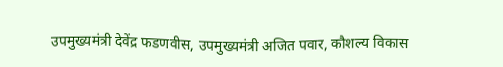उपमुख्यमंत्री देवेंद्र फडणवीस, उपमुख्यमंत्री अजित पवार, कौशल्य विकास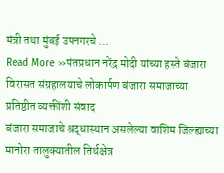मंत्री तथा मुंबई उपनगरचे …
Read More »पंतप्रधान नरेंद्र मोदी यांच्या हस्ते बंजारा विरासत संग्रहालयाचे लोकार्पण बंजारा समाजाच्या प्रतिष्ठीत व्यक्तींशी संवाद
बंजारा समाजाचे श्रद्धास्थान असलेल्या वाशिम जिल्ह्याच्या मानोरा तालुक्यातील तिर्थक्षेत्र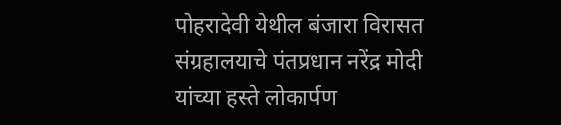पोहरादेवी येथील बंजारा विरासत संग्रहालयाचे पंतप्रधान नरेंद्र मोदी यांच्या हस्ते लोकार्पण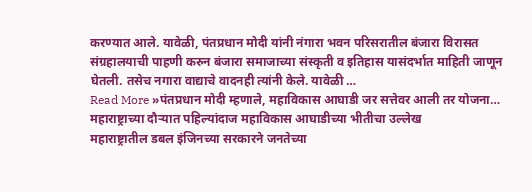करण्यात आले. यावेळी, पंतप्रधान मोदी यांनी नंगारा भवन परिसरातील बंजारा विरासत संग्रहालयाची पाहणी करुन बंजारा समाजाच्या संस्कृती व इतिहास यासंदर्भात माहिती जाणून घेतली. तसेच नगारा वाद्याचे वादनही त्यांनी केले. यावेळी …
Read More »पंतप्रधान मोदी म्हणाले, महाविकास आघाडी जर सत्तेवर आली तर योजना… महाराष्ट्राच्या दौऱ्यात पहिल्यांदाज महाविकास आघाडीच्या भीतीचा उल्लेख
महाराष्ट्रातील डबल इंजिनच्या सरकारने जनतेच्या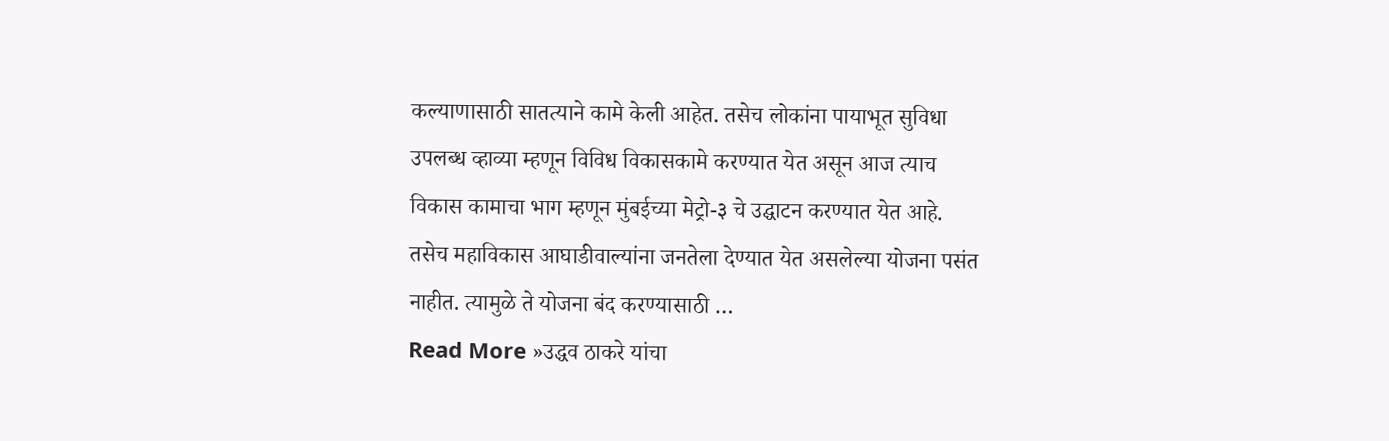कल्याणासाठी सातत्याने कामे केली आहेत. तसेच लोकांना पायाभूत सुविधा उपलब्ध व्हाव्या म्हणून विविध विकासकामे करण्यात येत असून आज त्याच विकास कामाचा भाग म्हणून मुंबईच्या मेट्रो-३ चे उद्घाटन करण्यात येत आहे. तसेच महाविकास आघाडीवाल्यांना जनतेला देण्यात येत असलेल्या योजना पसंत नाहीत. त्यामुळे ते योजना बंद करण्यासाठी …
Read More »उद्धव ठाकरे यांचा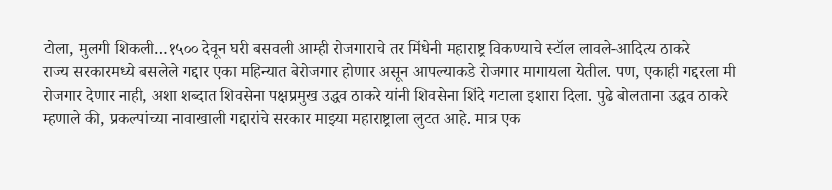टोला, मुलगी शिकली…१५०० देवून घरी बसवली आम्ही रोजगाराचे तर मिंधेनी महाराष्ट्र विकण्याचे स्टॉल लावले-आदित्य ठाकरे
राज्य सरकारमध्ये बसलेले गद्दार एका महिन्यात बेरोजगार होणार असून आपल्याकडे रोजगार मागायला येतील. पण, एकाही गद्दरला मी रोजगार देणार नाही, अशा शब्दात शिवसेना पक्षप्रमुख उद्धव ठाकरे यांनी शिवसेना शिंदे गटाला इशारा दिला. पुढे बोलताना उद्धव ठाकरे म्हणाले की, प्रकल्पांच्या नावाखाली गद्दारांचे सरकार माझ्या महाराष्ट्राला लुटत आहे. मात्र एक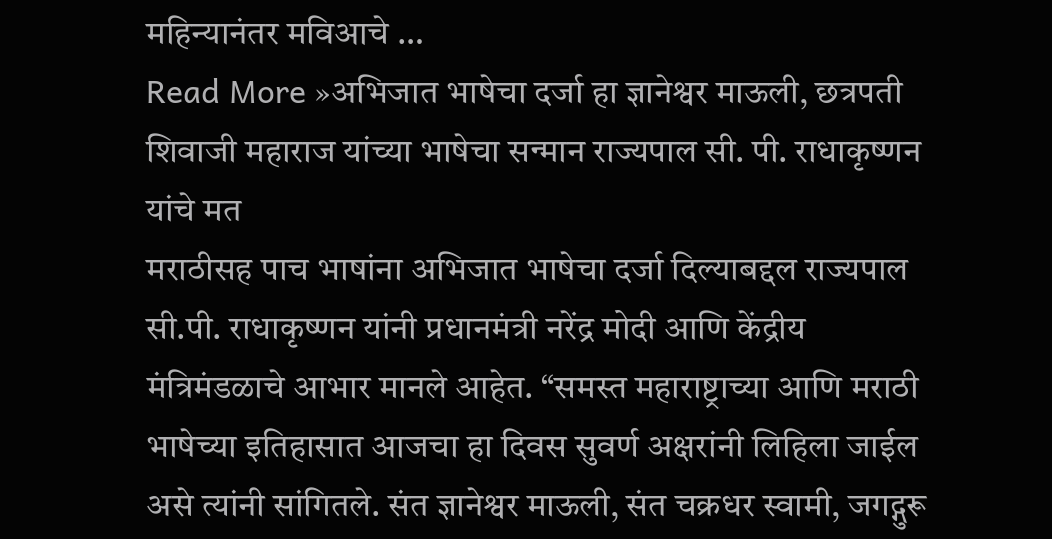महिन्यानंतर मविआचे …
Read More »अभिजात भाषेचा दर्जा हा ज्ञानेश्वर माऊली, छत्रपती शिवाजी महाराज यांच्या भाषेचा सन्मान राज्यपाल सी. पी. राधाकृष्णन यांचे मत
मराठीसह पाच भाषांना अभिजात भाषेचा दर्जा दिल्याबद्दल राज्यपाल सी.पी. राधाकृष्णन यांनी प्रधानमंत्री नरेंद्र मोदी आणि केंद्रीय मंत्रिमंडळाचे आभार मानले आहेत. “समस्त महाराष्ट्राच्या आणि मराठी भाषेच्या इतिहासात आजचा हा दिवस सुवर्ण अक्षरांनी लिहिला जाईल असे त्यांनी सांगितले. संत ज्ञानेश्वर माऊली, संत चक्रधर स्वामी, जगद्गुरू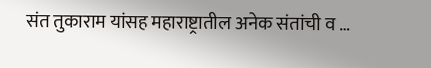संत तुकाराम यांसह महाराष्ट्रातील अनेक संतांची व …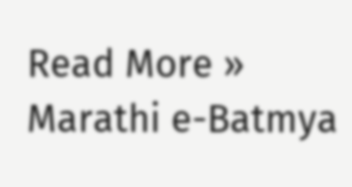Read More »
Marathi e-Batmya